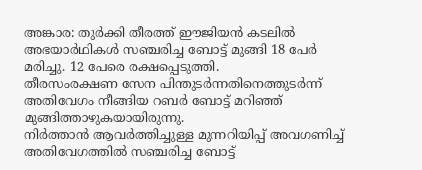അങ്കാര: തുർക്കി തീരത്ത് ഈജിയൻ കടലിൽ അഭയാർഥികൾ സഞ്ചരിച്ച ബോട്ട് മുങ്ങി 18 പേർ മരിച്ചു. 12 പേരെ രക്ഷപ്പെടുത്തി.
തീരസംരക്ഷണ സേന പിന്തുടർന്നതിനെത്തുടർന്ന് അതിവേഗം നീങ്ങിയ റബർ ബോട്ട് മറിഞ്ഞ് മുങ്ങിത്താഴുകയായിരുന്നു.
നിർത്താൻ ആവർത്തിച്ചുള്ള മുന്നറിയിപ്പ് അവഗണിച്ച് അതിവേഗത്തിൽ സഞ്ചരിച്ച ബോട്ട്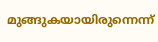മുങ്ങുകയായിരുന്നെന്ന്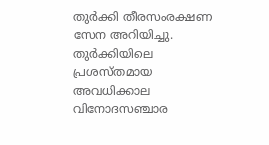തുർക്കി തീരസംരക്ഷണ സേന അറിയിച്ചു.
തുർക്കിയിലെ പ്രശസ്തമായ അവധിക്കാല വിനോദസഞ്ചാര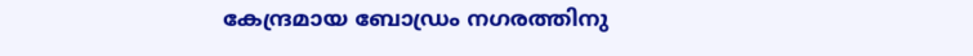കേന്ദ്രമായ ബോഡ്രം നഗരത്തിനു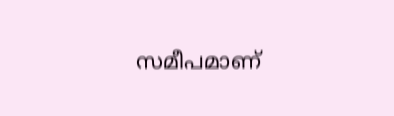സമീപമാണ്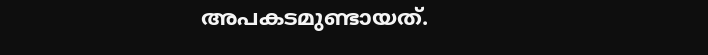അപകടമുണ്ടായത്.